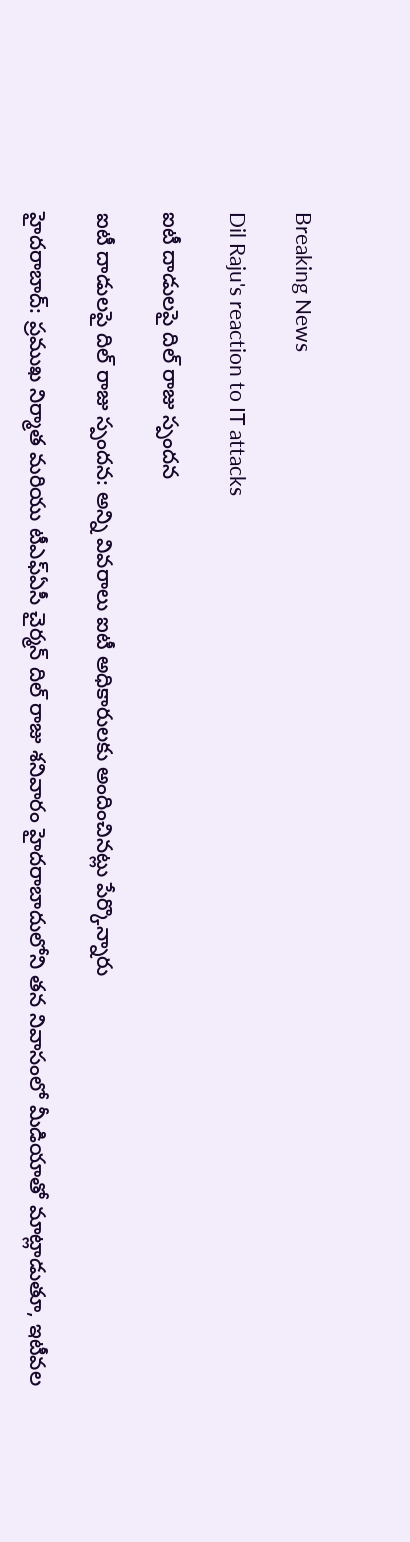Breaking News

Dil Raju's reaction to IT attacks

ఐటీ దాడులపై దిల్ రాజు స్పందన

ఐటీ దాడులపై దిల్ రాజు స్పందన: అన్ని వివరాలు ఐటీ అధికారులకు అందించినట్లు పేర్కొన్నారు

హైదరాబాద్: ప్రముఖ నిర్మాత మరియు టీఎఫ్ఏసీ చైర్మన్ దిల్ రాజు శనివారం హైదరాబాదులోని తన నివాసంలో మీడియాతో మాట్లాడుతూ, ఇటీవల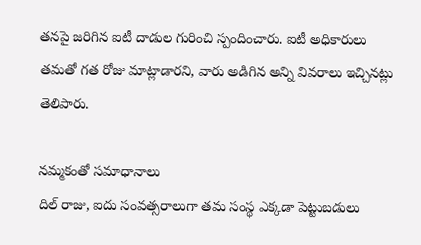తనపై జరిగిన ఐటీ దాడుల గురించి స్పందించారు. ఐటీ అధికారులు తమతో గత రోజు మాట్లాడారని, వారు అడిగిన అన్ని వివరాలు ఇచ్చినట్లు తెలిపారు.

నమ్మకంతో సమాధానాలు
దిల్ రాజు, ఐదు సంవత్సరాలుగా తమ సంస్థ ఎక్కడా పెట్టుబడులు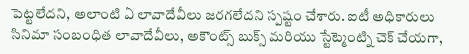పెట్టలేదని, అలాంటి ఏ లావాదేవీలు జరగలేదని స్పష్టం చేశారు. ఐటీ అధికారులు సినిమా సంబంధిత లావాదేవీలు, అకౌంట్స్ బుక్స్ మరియు స్టేట్మెంట్ని చెక్ చేయగా,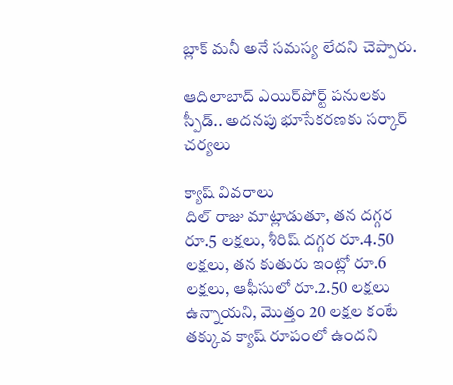బ్లాక్ మనీ అనే సమస్య లేదని చెప్పారు.

ఆదిలాబాద్ ఎయిర్‌పోర్ట్ పనులకు స్పీడ్.. అదనపు భూసేకరణకు సర్కార్ చర్యలు

క్యాష్ వివరాలు
దిల్ రాజు మాట్లాడుతూ, తన దగ్గర రూ.5 లక్షలు, శీరిష్ దగ్గర రూ.4.50 లక్షలు, తన కుతురు ఇంట్లో రూ.6 లక్షలు, ఆఫీసులో రూ.2.50 లక్షలు ఉన్నాయని, మొత్తం 20 లక్షల కంటే తక్కువ క్యాష్ రూపంలో ఉందని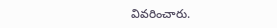వివరించారు.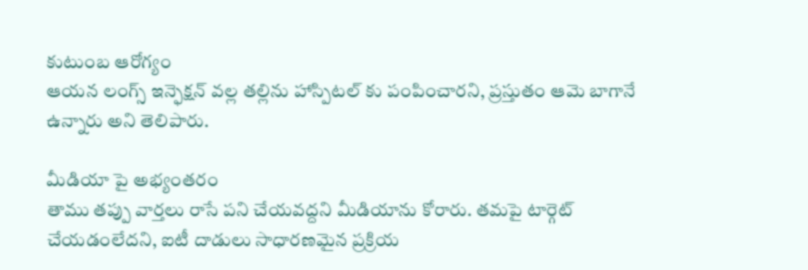కుటుంబ ఆరోగ్యం
ఆయన లంగ్స్ ఇన్ఫెక్షన్ వల్ల తల్లిను హాస్పిటల్ కు పంపించారని, ప్రస్తుతం ఆమె బాగానే ఉన్నారు అని తెలిపారు.

మీడియా పై అభ్యంతరం
తాము తప్పు వార్తలు రాసే పని చేయవద్దని మీడియాను కోరారు. తమపై టార్గెట్ చేయడంలేదని, ఐటీ దాడులు సాధారణమైన ప్రక్రియ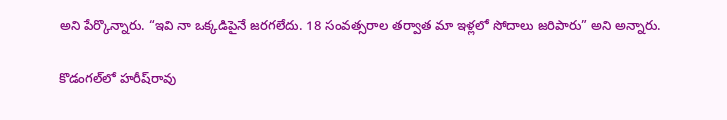అని పేర్కొన్నారు. “ఇవి నా ఒక్కడిపైనే జరగలేదు. 18 సంవత్సరాల తర్వాత మా ఇళ్లలో సోదాలు జరిపారు” అని అన్నారు.

కొడంగల్‌లో హరీష్‌రావు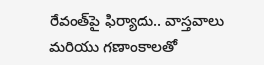రేవంత్‌పై ఫిర్యాదు.. వాస్తవాలు మరియు గణాంకాలతో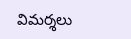విమర్శలు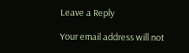Leave a Reply

Your email address will not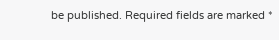be published. Required fields are marked *